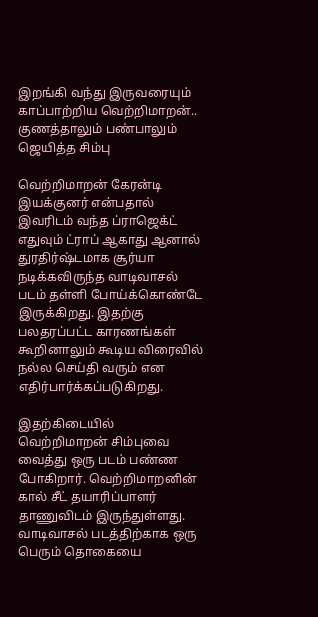இறங்கி வந்து இருவரையும் காப்பாற்றிய வெற்றிமாறன்.. குணத்தாலும் பண்பாலும் ஜெயித்த சிம்பு

வெற்றிமாறன் கேரன்டி இயக்குனர் என்பதால் இவரிடம் வந்த ப்ராஜெக்ட் எதுவும் ட்ராப் ஆகாது ஆனால் துரதிர்ஷ்டமாக சூர்யா நடிக்கவிருந்த வாடிவாசல் படம் தள்ளி போய்க்கொண்டே இருக்கிறது. இதற்கு பலதரப்பட்ட காரணங்கள் கூறினாலும் கூடிய விரைவில் நல்ல செய்தி வரும் என எதிர்பார்க்கப்படுகிறது.

இதற்கிடையில் வெற்றிமாறன் சிம்புவை வைத்து ஒரு படம் பண்ண போகிறார். வெற்றிமாறனின் கால் சீட் தயாரிப்பாளர் தாணுவிடம் இருந்துள்ளது. வாடிவாசல் படத்திற்காக ஒரு பெரும் தொகையை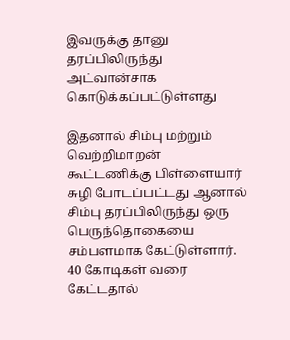இவருக்கு தானு தரப்பிலிருந்து அட்வான்சாக கொடுக்கப்பட்டுள்ளது

இதனால் சிம்பு மற்றும் வெற்றிமாறன் கூட்டணிக்கு பிள்ளையார் சுழி போடப்பட்டது ஆனால் சிம்பு தரப்பிலிருந்து ஒரு பெருந்தொகையை சம்பளமாக கேட்டுள்ளார். 40 கோடிகள் வரை கேட்டதால்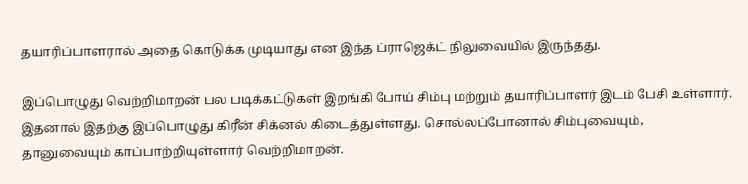தயாரிப்பாளரால் அதை கொடுக்க முடியாது என இந்த ப்ராஜெக்ட் நிலுவையில் இருந்தது.

இப்பொழுது வெற்றிமாறன் பல படிக்கட்டுகள் இறங்கி போய் சிம்பு மற்றும் தயாரிப்பாளர் இடம் பேசி உள்ளார். இதனால் இதற்கு இப்பொழுது கிரீன் சிக்னல் கிடைத்துள்ளது. சொல்லப்போனால் சிம்புவையும், தானுவையும் காப்பாற்றியுள்ளார் வெற்றிமாறன்.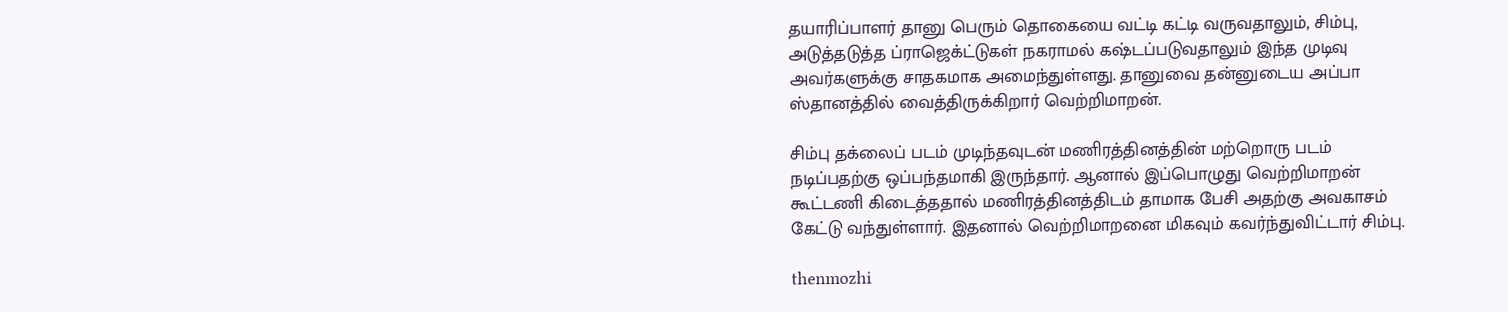தயாரிப்பாளர் தானு பெரும் தொகையை வட்டி கட்டி வருவதாலும், சிம்பு, அடுத்தடுத்த ப்ராஜெக்ட்டுகள் நகராமல் கஷ்டப்படுவதாலும் இந்த முடிவு அவர்களுக்கு சாதகமாக அமைந்துள்ளது. தானுவை தன்னுடைய அப்பா ஸ்தானத்தில் வைத்திருக்கிறார் வெற்றிமாறன்.

சிம்பு தக்லைப் படம் முடிந்தவுடன் மணிரத்தினத்தின் மற்றொரு படம் நடிப்பதற்கு ஒப்பந்தமாகி இருந்தார். ஆனால் இப்பொழுது வெற்றிமாறன் கூட்டணி கிடைத்ததால் மணிரத்தினத்திடம் தாமாக பேசி அதற்கு அவகாசம் கேட்டு வந்துள்ளார். இதனால் வெற்றிமாறனை மிகவும் கவர்ந்துவிட்டார் சிம்பு.

thenmozhi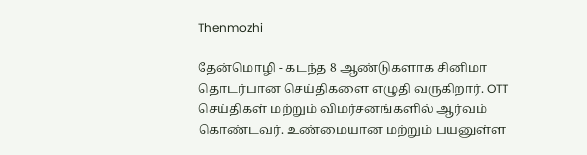Thenmozhi

தேன்மொழி - கடந்த 8 ஆண்டுகளாக சினிமா தொடர்பான செய்திகளை எழுதி வருகிறார். OTT செய்திகள் மற்றும் விமர்சனங்களில் ஆர்வம் கொண்டவர். உண்மையான மற்றும் பயனுள்ள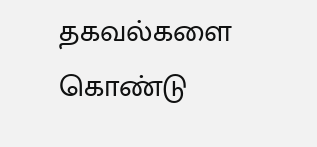தகவல்களை கொண்டு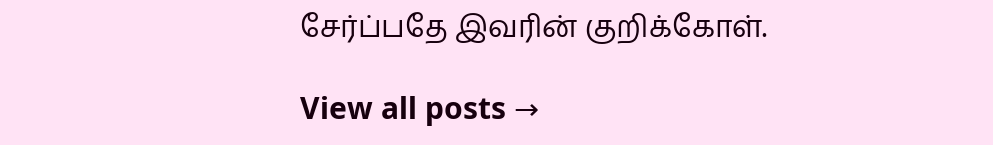சேர்ப்பதே இவரின் குறிக்கோள்.

View all posts →